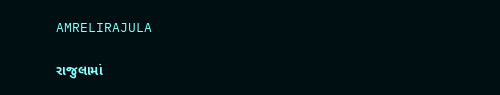AMRELIRAJULA

રાજુલામાં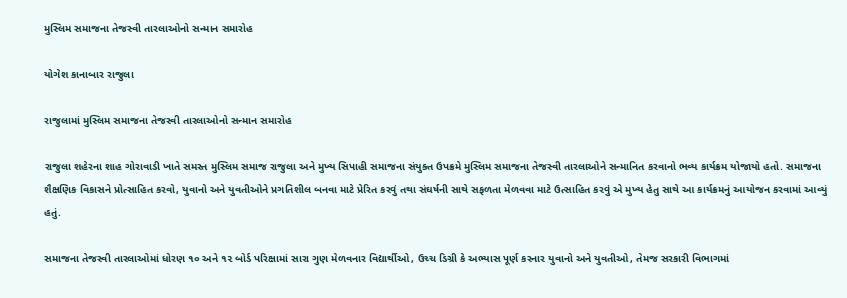મુસ્લિમ સમાજના તેજસ્વી તારલાઓનો સન્માન સમારોહ

યોગેશ કાનાબાર રાજુલા

રાજુલામાં મુસ્લિમ સમાજના તેજસ્વી તારલાઓનો સન્માન સમારોહ

રાજુલા શહેરના શાહ ગોરાવાડી ખાતે સમસ્ત મુસ્લિમ સમાજ રાજુલા અને મુખ્ય સિપાહી સમાજના સંયુક્ત ઉપક્રમે મુસ્લિમ સમાજના તેજસ્વી તારલાઓને સન્માનિત કરવાનો ભવ્ય કાર્યક્રમ યોજાયો હતો. સમાજના શૈક્ષણિક વિકાસને પ્રોત્સાહિત કરવો, યુવાનો અને યુવતીઓને પ્રગતિશીલ બનવા માટે પ્રેરિત કરવું તથા સંઘર્ષની સાથે સફળતા મેળવવા માટે ઉત્સાહિત કરવું એ મુખ્ય હેતુ સાથે આ કાર્યક્રમનું આયોજન કરવામાં આવ્યું હતું.

સમાજના તેજસ્વી તારલાઓમાં ધોરણ ૧૦ અને ૧૨ બોર્ડ પરિક્ષામાં સારા ગુણ મેળવનાર વિદ્યાર્થીઓ, ઉચ્ચ ડિગ્રી કે અભ્યાસ પૂર્ણ કરનાર યુવાનો અને યુવતીઓ, તેમજ સરકારી વિભાગમાં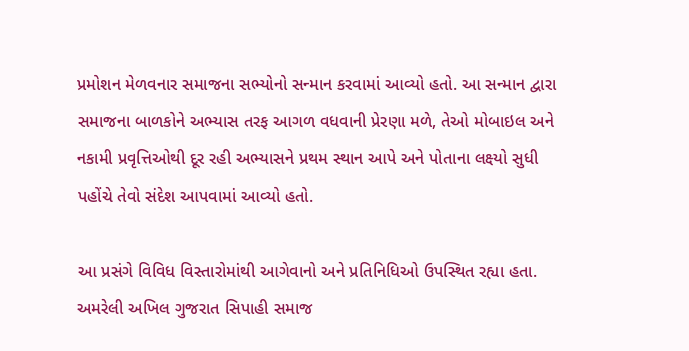પ્રમોશન મેળવનાર સમાજના સભ્યોનો સન્માન કરવામાં આવ્યો હતો. આ સન્માન દ્વારા સમાજના બાળકોને અભ્યાસ તરફ આગળ વધવાની પ્રેરણા મળે, તેઓ મોબાઇલ અને નકામી પ્રવૃત્તિઓથી દૂર રહી અભ્યાસને પ્રથમ સ્થાન આપે અને પોતાના લક્ષ્યો સુધી પહોંચે તેવો સંદેશ આપવામાં આવ્યો હતો.

આ પ્રસંગે વિવિધ વિસ્તારોમાંથી આગેવાનો અને પ્રતિનિધિઓ ઉપસ્થિત રહ્યા હતા. અમરેલી અખિલ ગુજરાત સિપાહી સમાજ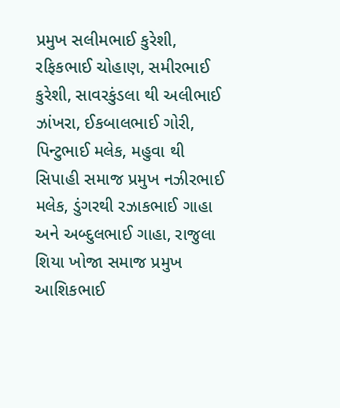પ્રમુખ સલીમભાઈ કુરેશી, રફિકભાઈ ચોહાણ, સમીરભાઈ કુરેશી, સાવરકુંડલા થી અલીભાઈ ઝાંખરા, ઈકબાલભાઈ ગોરી, પિન્ટુભાઈ મલેક, મહુવા થી સિપાહી સમાજ પ્રમુખ નઝીરભાઈ મલેક, ડુંગરથી રઝાકભાઈ ગાહા અને અબ્દુલભાઈ ગાહા, રાજુલા શિયા ખોજા સમાજ પ્રમુખ આશિકભાઈ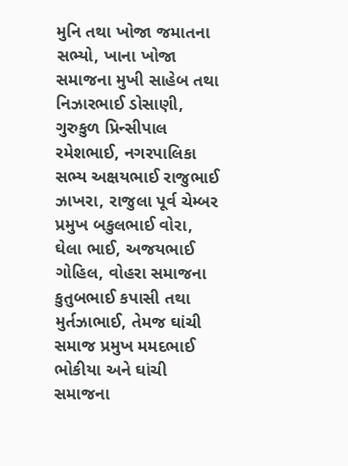મુનિ તથા ખોજા જમાતના સભ્યો, ખાના ખોજા સમાજના મુખી સાહેબ તથા નિઝારભાઈ ડોસાણી, ગુરુકુળ પ્રિન્સીપાલ રમેશભાઈ, નગરપાલિકા સભ્ય અક્ષયભાઈ રાજુભાઈ ઝાખરા, રાજુલા પૂર્વ ચેમ્બર પ્રમુખ બકુલભાઈ વોરા, ઘેલા ભાઈ, અજયભાઈ ગોહિલ, વોહરા સમાજના કુતુબભાઈ કપાસી તથા મુર્તઝાભાઈ, તેમજ ઘાંચી સમાજ પ્રમુખ મમદભાઈ ભોકીયા અને ઘાંચી સમાજના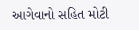આગેવાનો સહિત મોટી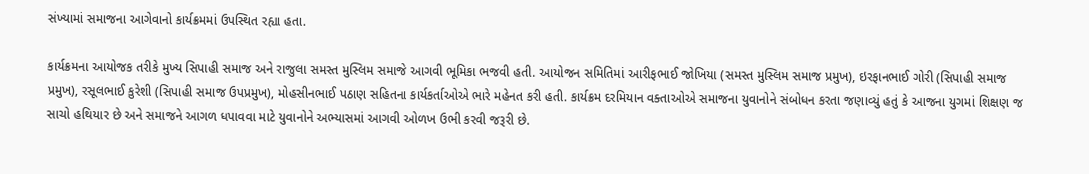સંખ્યામાં સમાજના આગેવાનો કાર્યક્રમમાં ઉપસ્થિત રહ્યા હતા.

કાર્યક્રમના આયોજક તરીકે મુખ્ય સિપાહી સમાજ અને રાજુલા સમસ્ત મુસ્લિમ સમાજે આગવી ભૂમિકા ભજવી હતી. આયોજન સમિતિમાં આરીફભાઈ જોખિયા (સમસ્ત મુસ્લિમ સમાજ પ્રમુખ), ઇરફાનભાઈ ગોરી (સિપાહી સમાજ પ્રમુખ), રસૂલભાઈ કુરેશી (સિપાહી સમાજ ઉપપ્રમુખ), મોહસીનભાઈ પઠાણ સહિતના કાર્યકર્તાઓએ ભારે મહેનત કરી હતી. કાર્યક્રમ દરમિયાન વક્તાઓએ સમાજના યુવાનોને સંબોધન કરતા જણાવ્યું હતું કે આજના યુગમાં શિક્ષણ જ સાચો હથિયાર છે અને સમાજને આગળ ધપાવવા માટે યુવાનોને અભ્યાસમાં આગવી ઓળખ ઉભી કરવી જરૂરી છે.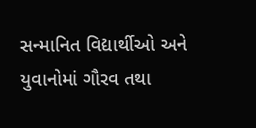સન્માનિત વિદ્યાર્થીઓ અને યુવાનોમાં ગૌરવ તથા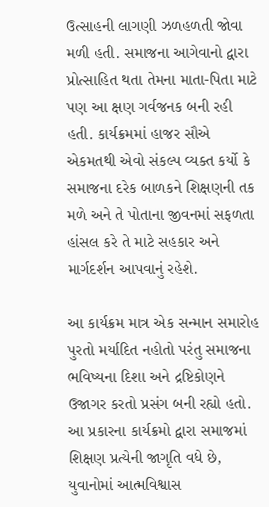ઉત્સાહની લાગણી ઝળહળતી જોવા મળી હતી. સમાજના આગેવાનો દ્વારા પ્રોત્સાહિત થતા તેમના માતા-પિતા માટે પણ આ ક્ષણ ગર્વજનક બની રહી હતી. કાર્યક્રમમાં હાજર સૌએ એકમતથી એવો સંકલ્પ વ્યક્ત કર્યો કે સમાજના દરેક બાળકને શિક્ષણની તક મળે અને તે પોતાના જીવનમાં સફળતા હાંસલ કરે તે માટે સહકાર અને માર્ગદર્શન આપવાનું રહેશે.

આ કાર્યક્રમ માત્ર એક સન્માન સમારોહ પુરતો મર્યાદિત નહોતો પરંતુ સમાજના ભવિષ્યના દિશા અને દ્રષ્ટિકોણને ઉજાગર કરતો પ્રસંગ બની રહ્યો હતો. આ પ્રકારના કાર્યક્રમો દ્વારા સમાજમાં શિક્ષણ પ્રત્યેની જાગૃતિ વધે છે, યુવાનોમાં આત્મવિશ્વાસ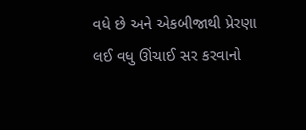વધે છે અને એકબીજાથી પ્રેરણા લઈ વધુ ઊંચાઈ સર કરવાનો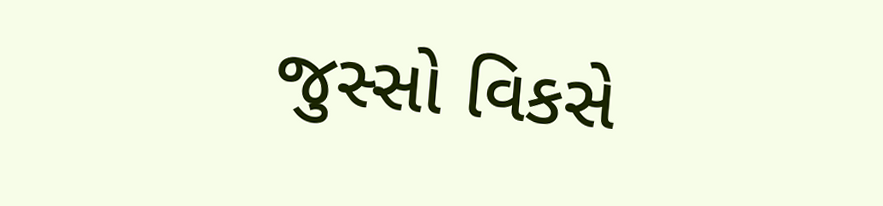જુસ્સો વિકસે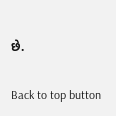છે.

Back to top button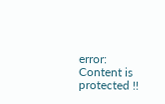error: Content is protected !!